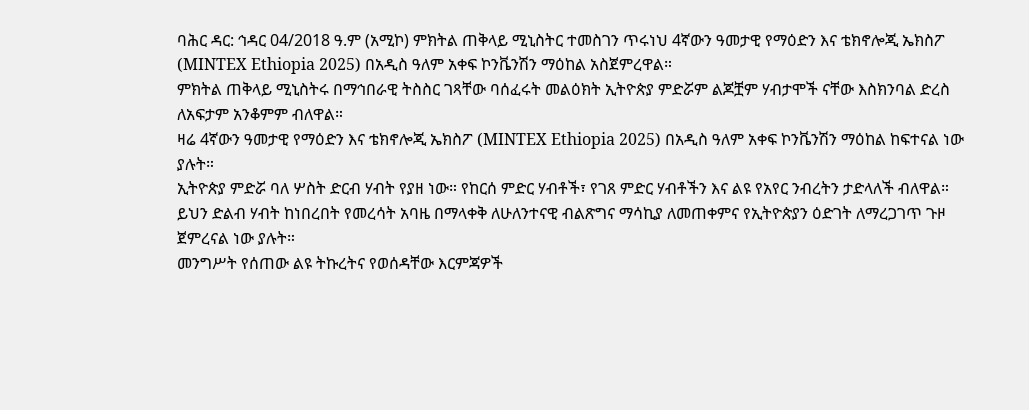ባሕር ዳር: ኅዳር 04/2018 ዓ.ም (አሚኮ) ምክትል ጠቅላይ ሚኒስትር ተመስገን ጥሩነህ 4ኛውን ዓመታዊ የማዕድን እና ቴክኖሎጂ ኤክስፖ (MINTEX Ethiopia 2025) በአዲስ ዓለም አቀፍ ኮንቬንሽን ማዕከል አስጀምረዋል።
ምክትል ጠቅላይ ሚኒስትሩ በማኅበራዊ ትስስር ገጻቸው ባሰፈሩት መልዕክት ኢትዮጵያ ምድሯም ልጆቿም ሃብታሞች ናቸው እስክንባል ድረስ ለአፍታም አንቆምም ብለዋል።
ዛሬ 4ኛውን ዓመታዊ የማዕድን እና ቴክኖሎጂ ኤክስፖ (MINTEX Ethiopia 2025) በአዲስ ዓለም አቀፍ ኮንቬንሽን ማዕከል ከፍተናል ነው ያሉት።
ኢትዮጵያ ምድሯ ባለ ሦስት ድርብ ሃብት የያዘ ነው። የከርሰ ምድር ሃብቶች፣ የገጸ ምድር ሃብቶችን እና ልዩ የአየር ንብረትን ታድላለች ብለዋል።
ይህን ድልብ ሃብት ከነበረበት የመረሳት አባዜ በማላቀቅ ለሁለንተናዊ ብልጽግና ማሳኪያ ለመጠቀምና የኢትዮጵያን ዕድገት ለማረጋገጥ ጉዞ ጀምረናል ነው ያሉት።
መንግሥት የሰጠው ልዩ ትኩረትና የወሰዳቸው እርምጃዎች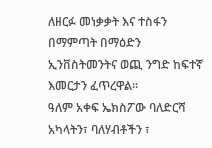ለዘርፉ መነቃቃት እና ተስፋን በማምጣት በማዕድን ኢንቨስትመንትና ወጪ ንግድ ከፍተኛ እመርታን ፈጥረዋል።
ዓለም አቀፍ ኤክስፖው ባለድርሻ አካላትን፣ ባለሃብቶችን ፣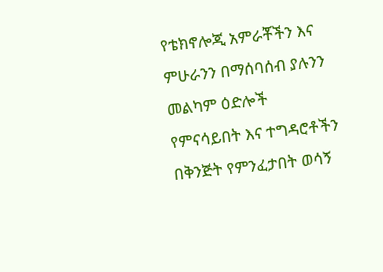የቴክኖሎጂ አምራቾችን እና ምሁራንን በማሰባሰብ ያሉንን መልካም ዕድሎች የምናሳይበት እና ተግዳሮቶችን በቅንጅት የምንፈታበት ወሳኝ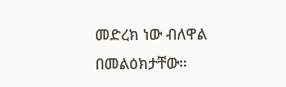መድረክ ነው ብለዋል በመልዕክታቸው።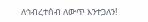ለኅብረተሰብ ለውጥ እንተጋለን!